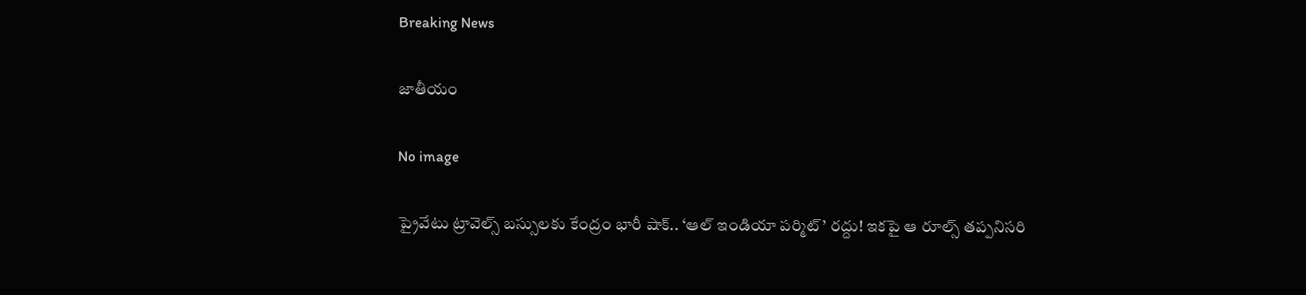Breaking News

జాతీయం

No image

ప్రైవేటు ట్రావెల్స్ బస్సులకు కేంద్రం భారీ షాక్.. ‘ఆల్ ఇండియా పర్మిట్’ రద్దు! ఇకపై ఆ రూల్స్ తప్పనిసరి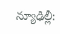న్యూఢిల్లీ: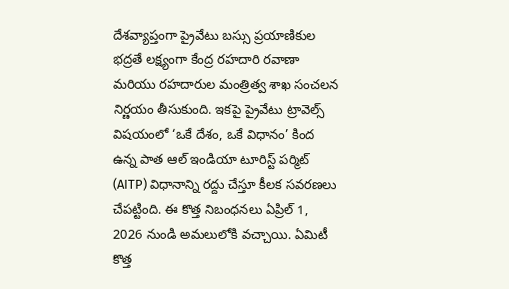దేశవ్యాప్తంగా ప్రైవేటు బస్సు ప్రయాణికుల భద్రతే లక్ష్యంగా కేంద్ర రహదారి రవాణా మరియు రహదారుల మంత్రిత్వ శాఖ సంచలన నిర్ణయం తీసుకుంది. ఇకపై ప్రైవేటు ట్రావెల్స్ విషయంలో ‘ఒకే దేశం, ఒకే విధానం’ కింద ఉన్న పాత ఆల్ ఇండియా టూరిస్ట్ పర్మిట్ (AITP) విధానాన్ని రద్దు చేస్తూ కీలక సవరణలు చేపట్టింది. ఈ కొత్త నిబంధనలు ఏప్రిల్ 1, 2026 నుండి అమలులోకి వచ్చాయి. ఏమిటీ కొత్త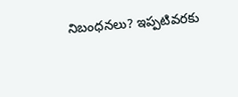నిబంధనలు? ఇప్పటివరకు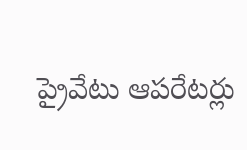ప్రైవేటు ఆపరేటర్లు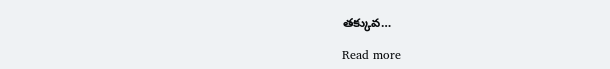తక్కువ…

Read more